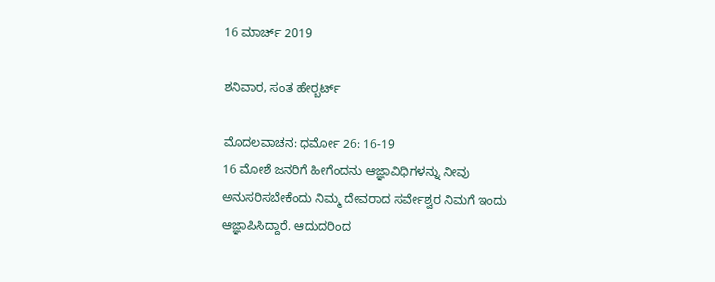16 ಮಾರ್ಚ್ 2019

ಶನಿವಾರ, ಸಂತ ಹೇರ‍್ಬರ್ಟ್

ಮೊದಲವಾಚನ: ಧರ್ಮೋ 26: 16-19
16 ಮೋಶೆ ಜನರಿಗೆ ಹೀಗೆಂದನು ಆಜ್ಞಾವಿಧಿಗಳನ್ನು ನೀವು ಅನುಸರಿಸಬೇಕೆಂದು ನಿಮ್ಮ ದೇವರಾದ ಸರ್ವೇಶ್ವರ ನಿಮಗೆ ಇಂದು ಆಜ್ಞಾಪಿಸಿದ್ದಾರೆ. ಆದುದರಿಂದ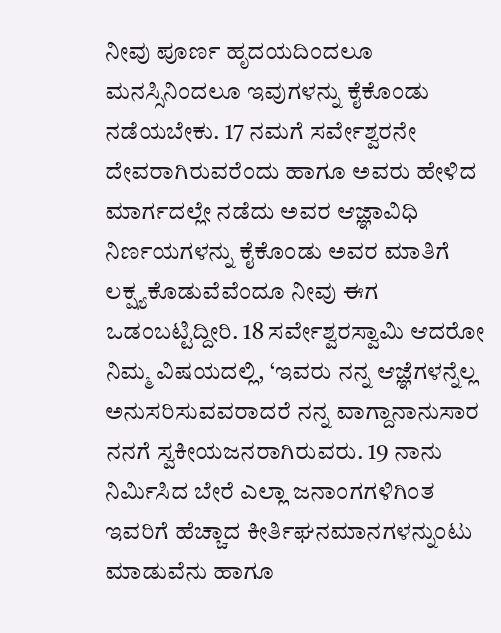ನೀವು ಪೂರ್ಣ ಹೃದಯದಿಂದಲೂ ಮನಸ್ಸಿನಿಂದಲೂ ಇವುಗಳನ್ನು ಕೈಕೊಂಡು ನಡೆಯಬೇಕು. 17 ನಮಗೆ ಸರ್ವೇಶ್ವರನೇ ದೇವರಾಗಿರುವರೆಂದು ಹಾಗೂ ಅವರು ಹೇಳಿದ ಮಾರ್ಗದಲ್ಲೇ ನಡೆದು ಅವರ ಆಜ್ಞಾವಿಧಿ ನಿರ್ಣಯಗಳನ್ನು ಕೈಕೊಂಡು ಅವರ ಮಾತಿಗೆ ಲಕ್ಷ್ಯಕೊಡುವೆವೆಂದೂ ನೀವು ಈಗ ಒಡಂಬಟ್ಟಿದ್ದೀರಿ. 18 ಸರ್ವೇಶ್ವರಸ್ವಾಮಿ ಆದರೋ ನಿಮ್ಮ ವಿಷಯದಲ್ಲಿ, ‘ಇವರು ನನ್ನ ಆಜ್ಞೆಗಳನ್ನೆಲ್ಲ ಅನುಸರಿಸುವವರಾದರೆ ನನ್ನ ವಾಗ್ದಾನಾನುಸಾರ ನನಗೆ ಸ್ವಕೀಯಜನರಾಗಿರುವರು. 19 ನಾನು ನಿರ್ಮಿಸಿದ ಬೇರೆ ಎಲ್ಲಾ ಜನಾಂಗಗಳಿಗಿಂತ ಇವರಿಗೆ ಹೆಚ್ಚಾದ ಕೀರ್ತಿಘನಮಾನಗಳನ್ನುಂಟು ಮಾಡುವೆನು ಹಾಗೂ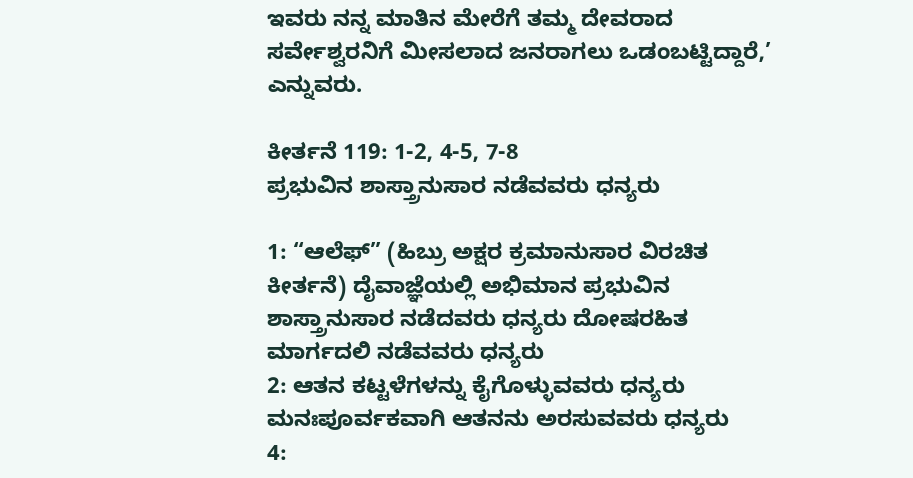ಇವರು ನನ್ನ ಮಾತಿನ ಮೇರೆಗೆ ತಮ್ಮ ದೇವರಾದ ಸರ್ವೇಶ್ವರನಿಗೆ ಮೀಸಲಾದ ಜನರಾಗಲು ಒಡಂಬಟ್ಟಿದ್ದಾರೆ,’ ಎನ್ನುವರು.

ಕೀರ್ತನೆ 119: 1-2, 4-5, 7-8
ಪ್ರಭುವಿನ ಶಾಸ್ತ್ರಾನುಸಾರ ನಡೆವವರು ಧನ್ಯರು

1: “ಆಲೆಫ್” (ಹಿಬ್ರು ಅಕ್ಷರ ಕ್ರಮಾನುಸಾರ ವಿರಚಿತ ಕೀರ್ತನೆ) ದೈವಾಜ್ಞೆಯಲ್ಲಿ ಅಭಿಮಾನ ಪ್ರಭುವಿನ ಶಾಸ್ತ್ರಾನುಸಾರ ನಡೆದವರು ಧನ್ಯರು ದೋಷರಹಿತ ಮಾರ್ಗದಲಿ ನಡೆವವರು ಧನ್ಯರು
2: ಆತನ ಕಟ್ಟಳೆಗಳನ್ನು ಕೈಗೊಳ್ಳುವವರು ಧನ್ಯರು ಮನಃಪೂರ್ವಕವಾಗಿ ಆತನನು ಅರಸುವವರು ಧನ್ಯರು
4: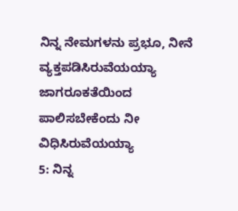ನಿನ್ನ ನೇಮಗಳನು ಪ್ರಭೂ, ನೀನೆ ವ್ಯಕ್ತಪಡಿಸಿರುವೆಯಯ್ಯಾ ಜಾಗರೂಕತೆಯಿಂದ ಪಾಲಿಸಬೇಕೆಂದು ನೀ ವಿಧಿಸಿರುವೆಯಯ್ಯಾ
5: ನಿನ್ನ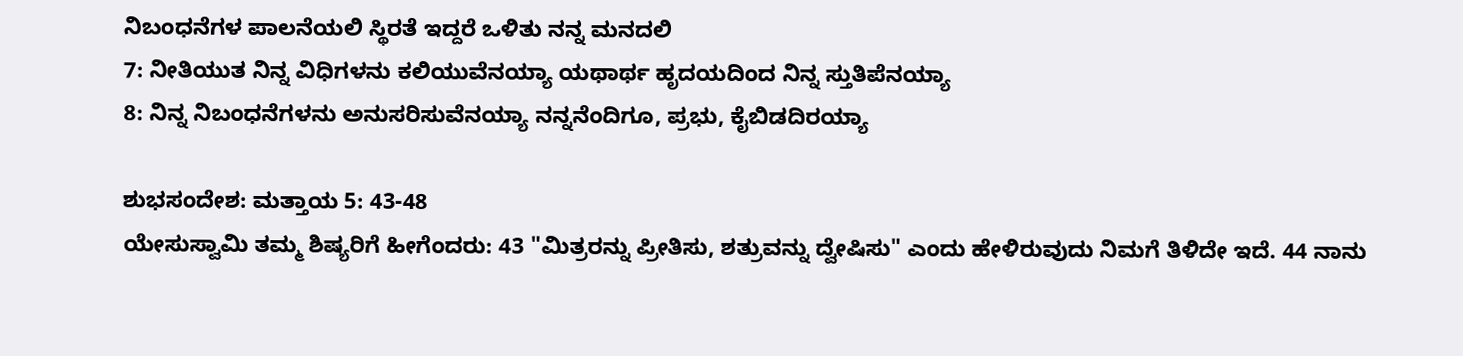ನಿಬಂಧನೆಗಳ ಪಾಲನೆಯಲಿ ಸ್ಥಿರತೆ ಇದ್ದರೆ ಒಳಿತು ನನ್ನ ಮನದಲಿ
7: ನೀತಿಯುತ ನಿನ್ನ ವಿಧಿಗಳನು ಕಲಿಯುವೆನಯ್ಯಾ ಯಥಾರ್ಥ ಹೃದಯದಿಂದ ನಿನ್ನ ಸ್ತುತಿಪೆನಯ್ಯಾ
8: ನಿನ್ನ ನಿಬಂಧನೆಗಳನು ಅನುಸರಿಸುವೆನಯ್ಯಾ ನನ್ನನೆಂದಿಗೂ, ಪ್ರಭು, ಕೈಬಿಡದಿರಯ್ಯಾ

ಶುಭಸಂದೇಶ: ಮತ್ತಾಯ 5: 43-48
ಯೇಸುಸ್ವಾಮಿ ತಮ್ಮ ಶಿಷ್ಯರಿಗೆ ಹೀಗೆಂದರು: 43 "ಮಿತ್ರರನ್ನು ಪ್ರೀತಿಸು, ಶತ್ರುವನ್ನು ದ್ವೇಷಿಸು" ಎಂದು ಹೇಳಿರುವುದು ನಿಮಗೆ ತಿಳಿದೇ ಇದೆ. 44 ನಾನು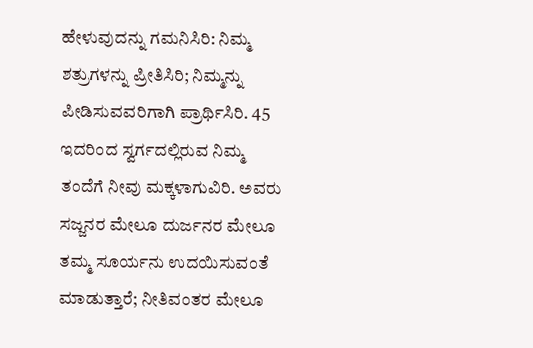ಹೇಳುವುದನ್ನು ಗಮನಿಸಿರಿ: ನಿಮ್ಮ ಶತ್ರುಗಳನ್ನು ಪ್ರೀತಿಸಿರಿ; ನಿಮ್ಮನ್ನು ಪೀಡಿಸುವವರಿಗಾಗಿ ಪ್ರಾರ್ಥಿಸಿರಿ. 45 ಇದರಿಂದ ಸ್ವರ್ಗದಲ್ಲಿರುವ ನಿಮ್ಮ ತಂದೆಗೆ ನೀವು ಮಕ್ಕಳಾಗುವಿರಿ. ಅವರು ಸಜ್ಜನರ ಮೇಲೂ ದುರ್ಜನರ ಮೇಲೂ ತಮ್ಮ ಸೂರ್ಯನು ಉದಯಿಸುವಂತೆ ಮಾಡುತ್ತಾರೆ; ನೀತಿವಂತರ ಮೇಲೂ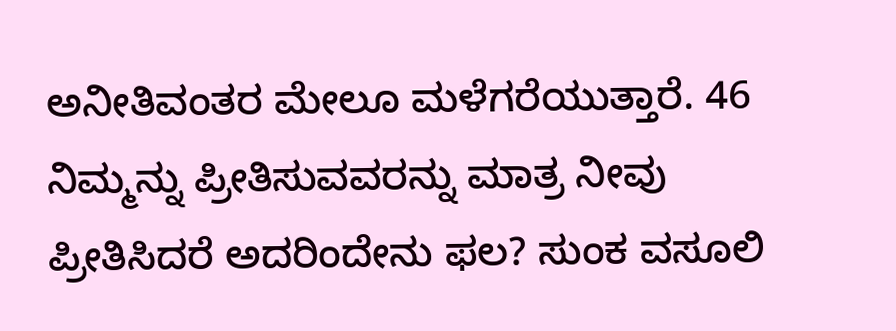ಅನೀತಿವಂತರ ಮೇಲೂ ಮಳೆಗರೆಯುತ್ತಾರೆ. 46 ನಿಮ್ಮನ್ನು ಪ್ರೀತಿಸುವವರನ್ನು ಮಾತ್ರ ನೀವು ಪ್ರೀತಿಸಿದರೆ ಅದರಿಂದೇನು ಫಲ? ಸುಂಕ ವಸೂಲಿ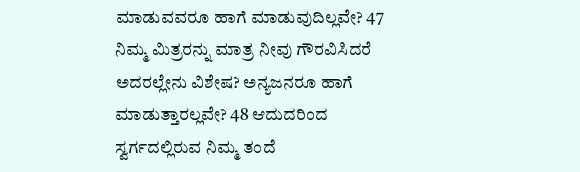ಮಾಡುವವರೂ ಹಾಗೆ ಮಾಡುವುದಿಲ್ಲವೇ? 47 ನಿಮ್ಮ ಮಿತ್ರರನ್ನು ಮಾತ್ರ ನೀವು ಗೌರವಿಸಿದರೆ ಅದರಲ್ಲೇನು ವಿಶೇಷ? ಅನ್ಯಜನರೂ ಹಾಗೆ ಮಾಡುತ್ತಾರಲ್ಲವೇ? 48 ಆದುದರಿಂದ ಸ್ವರ್ಗದಲ್ಲಿರುವ ನಿಮ್ಮ ತಂದೆ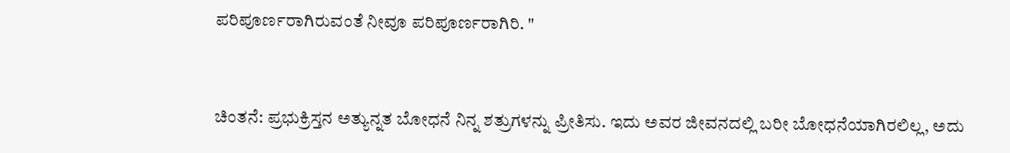ಪರಿಪೂರ್ಣರಾಗಿರುವಂತೆ ನೀವೂ ಪರಿಪೂರ್ಣರಾಗಿರಿ. "


ಚಿಂತನೆ: ಪ್ರಭುಕ್ರಿಸ್ತನ ಅತ್ಯುನ್ನತ ಬೋಧನೆ ನಿನ್ನ ಶತ್ರುಗಳನ್ನು ಪ್ರೀತಿಸು. ಇದು ಅವರ ಜೀವನದಲ್ಲಿ ಬರೀ ಬೋಧನೆಯಾಗಿರಲಿಲ್ಲ, ಅದು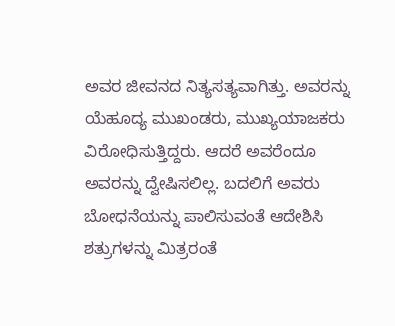ಅವರ ಜೀವನದ ನಿತ್ಯಸತ್ಯವಾಗಿತ್ತು. ಅವರನ್ನು ಯೆಹೂದ್ಯ ಮುಖಂಡರು, ಮುಖ್ಯಯಾಜಕರು ವಿರೋಧಿಸುತ್ತಿದ್ದರು. ಆದರೆ ಅವರೆಂದೂ ಅವರನ್ನು ದ್ವೇಷಿಸಲಿಲ್ಲ. ಬದಲಿಗೆ ಅವರು ಬೋಧನೆಯನ್ನು ಪಾಲಿಸುವಂತೆ ಆದೇಶಿಸಿ ಶತ್ರುಗಳನ್ನು ಮಿತ್ರರಂತೆ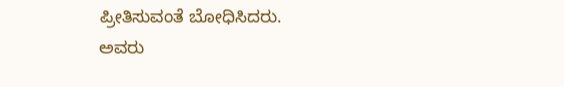ಪ್ರೀತಿಸುವಂತೆ ಬೋಧಿಸಿದರು. ಅವರು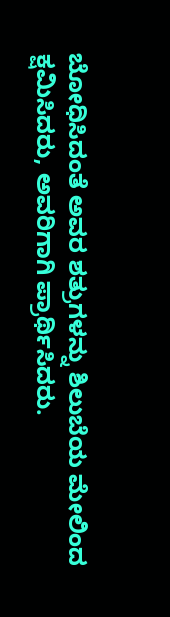ಬೋಧಿಸಿದಂತೆ ಅವರ ಶತ್ರುಗಳನ್ನು ಶಿಲುಬೆಯ ಮೇಲಿಂದ ಕ್ಷಮಿಸಿದರು, ಅವರಿಗಾಗಿ ಪ್ರಾರ್ಥಿಸಿದರು.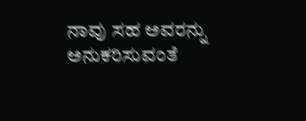ನಾವು ಸಹ ಅವರನ್ನು ಅನುಕರಿಸುವಂತೆ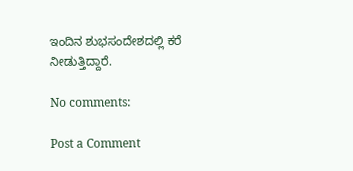ಇಂದಿನ ಶುಭಸಂದೇಶದಲ್ಲಿ ಕರೆ ನೀಡುತ್ತಿದ್ದಾರೆ.

No comments:

Post a Comment